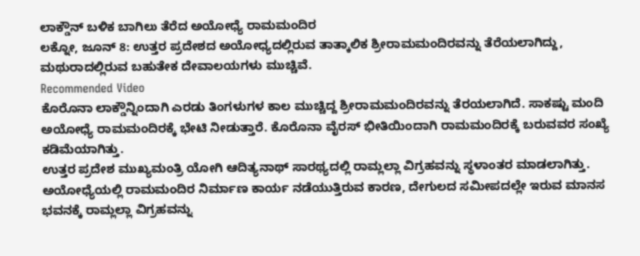ಲಾಕ್ಡೌನ್ ಬಳಿಕ ಬಾಗಿಲು ತೆರೆದ ಅಯೋಧ್ಯೆ ರಾಮಮಂದಿರ
ಲಕ್ನೋ, ಜೂನ್ 8: ಉತ್ತರ ಪ್ರದೇಶದ ಅಯೋಧ್ಯದಲ್ಲಿರುವ ತಾತ್ಕಾಲಿಕ ಶ್ರೀರಾಮಮಂದಿರವನ್ನು ತೆರೆಯಲಾಗಿದ್ದು, ಮಥುರಾದಲ್ಲಿರುವ ಬಹುತೇಕ ದೇವಾಲಯಗಳು ಮುಚ್ಚಿವೆ.
Recommended Video
ಕೊರೊನಾ ಲಾಕ್ಡೌನ್ನಿಂದಾಗಿ ಎರಡು ತಿಂಗಳುಗಳ ಕಾಲ ಮುಚ್ಚಿದ್ದ ಶ್ರೀರಾಮಮಂದಿರವನ್ನು ತೆರಯಲಾಗಿದೆ. ಸಾಕಷ್ಟು ಮಂದಿ ಅಯೋಧ್ಯೆ ರಾಮಮಂದಿರಕ್ಕೆ ಭೇಟಿ ನೀಡುತ್ತಾರೆ. ಕೊರೊನಾ ವೈರಸ್ ಭೀತಿಯಿಂದಾಗಿ ರಾಮಮಂದಿರಕ್ಕೆ ಬರುವವರ ಸಂಖ್ಯೆ ಕಡಿಮೆಯಾಗಿತ್ತು.
ಉತ್ತರ ಪ್ರದೇಶ ಮುಖ್ಯಮಂತ್ರಿ ಯೋಗಿ ಆದಿತ್ಯನಾಥ್ ಸಾರಥ್ಯದಲ್ಲಿ ರಾಮ್ಲಲ್ಲಾ ವಿಗ್ರಹವನ್ನು ಸ್ಥಳಾಂತರ ಮಾಡಲಾಗಿತ್ತು. ಅಯೋಧ್ಯೆಯಲ್ಲಿ ರಾಮಮಂದಿರ ನಿರ್ಮಾಣ ಕಾರ್ಯ ನಡೆಯುತ್ತಿರುವ ಕಾರಣ, ದೇಗುಲದ ಸಮೀಪದಲ್ಲೇ ಇರುವ ಮಾನಸ ಭವನಕ್ಕೆ ರಾಮ್ಲಲ್ಲಾ ವಿಗ್ರಹವನ್ನು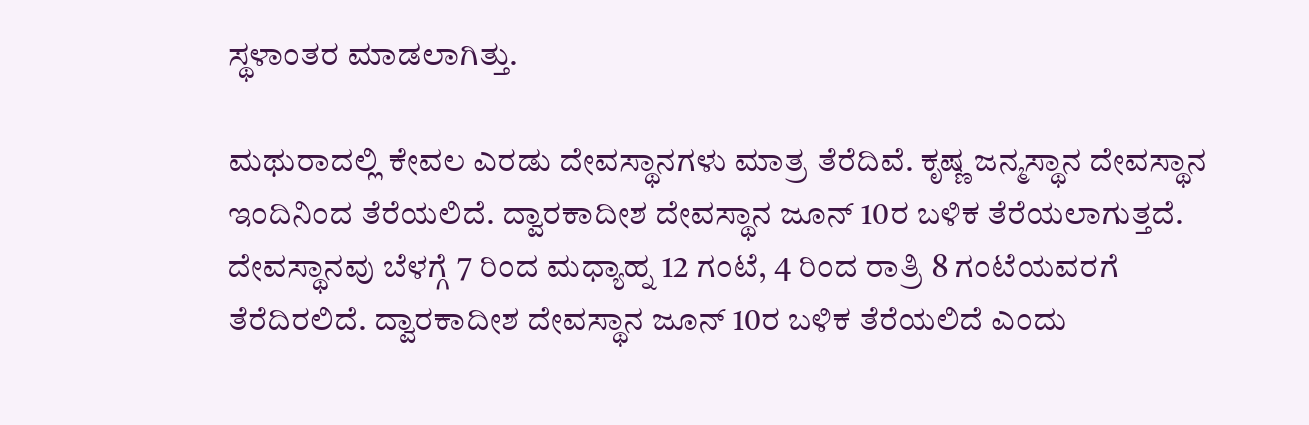ಸ್ಥಳಾಂತರ ಮಾಡಲಾಗಿತ್ತು.

ಮಥುರಾದಲ್ಲಿ ಕೇವಲ ಎರಡು ದೇವಸ್ಥಾನಗಳು ಮಾತ್ರ ತೆರೆದಿವೆ. ಕೃಷ್ಣ ಜನ್ಮಸ್ಥಾನ ದೇವಸ್ಥಾನ ಇಂದಿನಿಂದ ತೆರೆಯಲಿದೆ. ದ್ವಾರಕಾದೀಶ ದೇವಸ್ಥಾನ ಜೂನ್ 10ರ ಬಳಿಕ ತೆರೆಯಲಾಗುತ್ತದೆ.
ದೇವಸ್ಥಾನವು ಬೆಳಗ್ಗೆ 7 ರಿಂದ ಮಧ್ಯಾಹ್ನ 12 ಗಂಟೆ, 4 ರಿಂದ ರಾತ್ರಿ 8 ಗಂಟೆಯವರಗೆ ತೆರೆದಿರಲಿದೆ. ದ್ವಾರಕಾದೀಶ ದೇವಸ್ಥಾನ ಜೂನ್ 10ರ ಬಳಿಕ ತೆರೆಯಲಿದೆ ಎಂದು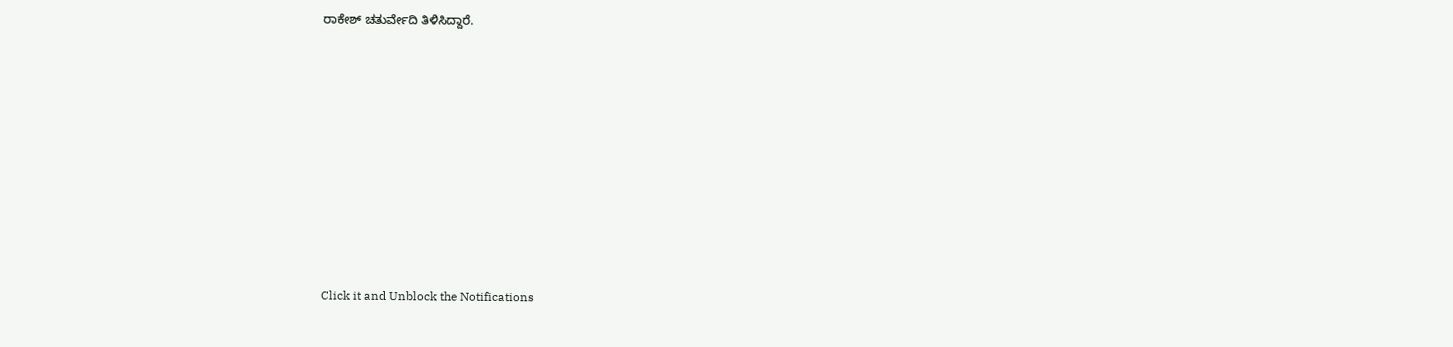ರಾಕೇಶ್ ಚತುರ್ವೇದಿ ತಿಳಿಸಿದ್ದಾರೆ.











Click it and Unblock the Notifications